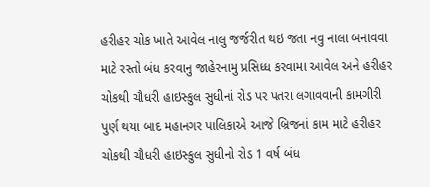હરીહર ચોક ખાતે આવેલ નાલુ જર્જરીત થઇ જતા નવુ નાલા બનાવવા માટે રસ્તો બંધ કરવાનુ જાહેરનામુ પ્રસિધ્ધ કરવામા આવેલ અને હરીહર ચોકથી ચૌધરી હાઇસ્કુલ સુધીનાં રોડ પર પતરા લગાવવાની કામગીરી પુર્ણ થયા બાદ મહાનગર પાલિકાએ આજે બ્રિજનાં કામ માટે હરીહર ચોકથી ચૌધરી હાઇસ્કુલ સુધીનો રોડ 1 વર્ષ બંધ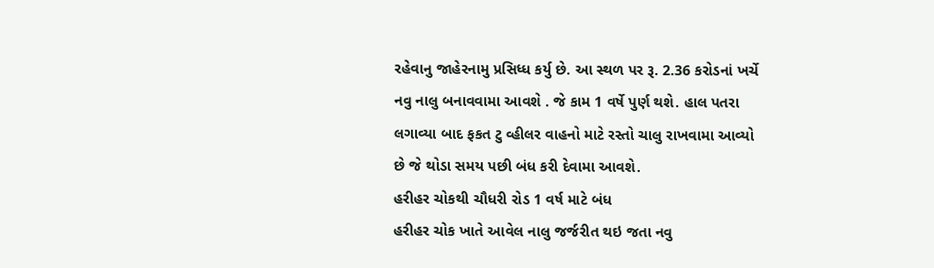રહેવાનુ જાહેરનામુ પ્રસિધ્ધ કર્યુ છે. આ સ્થળ પર રૂ. 2.36 કરોડનાં ખર્ચે નવુ નાલુ બનાવવામા આવશે . જે કામ 1 વર્ષે પુર્ણ થશે. હાલ પતરા લગાવ્યા બાદ ફકત ટુ વ્હીલર વાહનો માટે રસ્તો ચાલુ રાખવામા આવ્યો છે જે થોડા સમય પછી બંધ કરી દેવામા આવશે.
હરીહર ચોકથી ચૌધરી રોડ 1 વર્ષ માટે બંધ
હરીહર ચોક ખાતે આવેલ નાલુ જર્જરીત થઇ જતા નવુ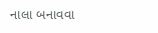નાલા બનાવવા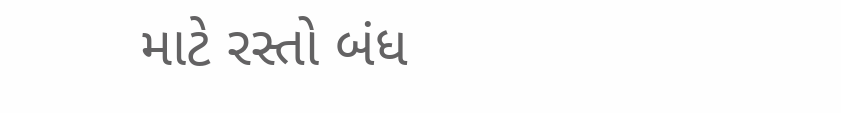માટે રસ્તો બંધ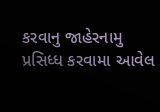કરવાનુ જાહેરનામુ પ્રસિધ્ધ કરવામા આવેલ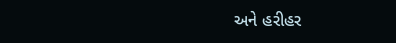અને હરીહર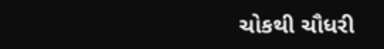ચોકથી ચૌધરી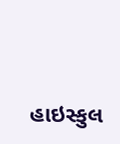હાઇસ્કુલ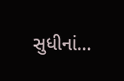સુધીનાં…